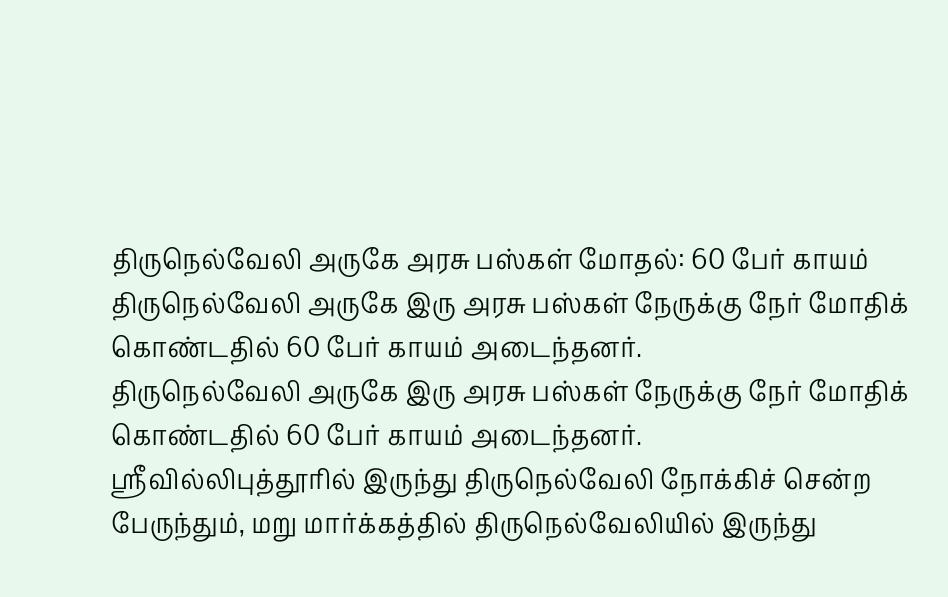திருநெல்வேலி அருகே அரசு பஸ்கள் மோதல்: 60 பேர் காயம்
திருநெல்வேலி அருகே இரு அரசு பஸ்கள் நேருக்கு நேர் மோதிக் கொண்டதில் 60 பேர் காயம் அடைந்தனர்.
திருநெல்வேலி அருகே இரு அரசு பஸ்கள் நேருக்கு நேர் மோதிக் கொண்டதில் 60 பேர் காயம் அடைந்தனர்.
ஸ்ரீவில்லிபுத்தூரில் இருந்து திருநெல்வேலி நோக்கிச் சென்ற பேருந்தும், மறு மார்க்கத்தில் திருநெல்வேலியில் இருந்து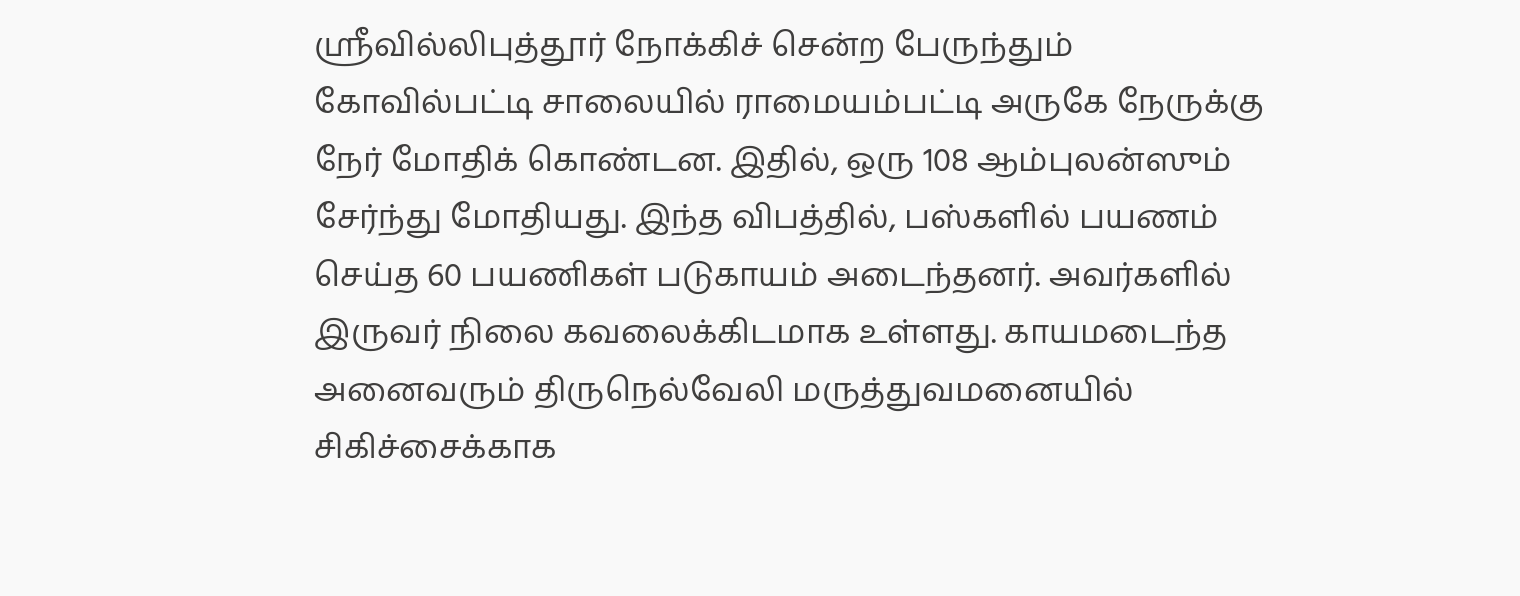ஸ்ரீவில்லிபுத்தூர் நோக்கிச் சென்ற பேருந்தும் கோவில்பட்டி சாலையில் ராமையம்பட்டி அருகே நேருக்கு நேர் மோதிக் கொண்டன. இதில், ஒரு 108 ஆம்புலன்ஸும் சேர்ந்து மோதியது. இந்த விபத்தில், பஸ்களில் பயணம் செய்த 60 பயணிகள் படுகாயம் அடைந்தனர். அவர்களில் இருவர் நிலை கவலைக்கிடமாக உள்ளது. காயமடைந்த அனைவரும் திருநெல்வேலி மருத்துவமனையில் சிகிச்சைக்காக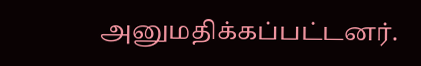அனுமதிக்கப்பட்டனர்.